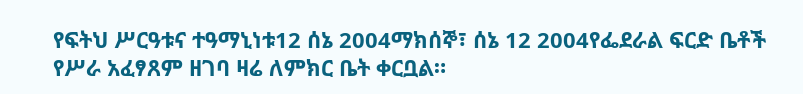የፍትህ ሥርዓቱና ተዓማኒነቱ12 ሰኔ 2004ማክሰኞ፣ ሰኔ 12 2004የፌደራል ፍርድ ቤቶች የሥራ አፈፃጸም ዘገባ ዛሬ ለምክር ቤት ቀርቧል።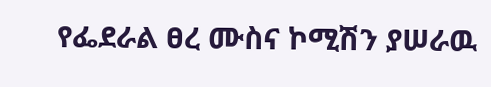የፌደራል ፀረ ሙስና ኮሚሽን ያሠራዉ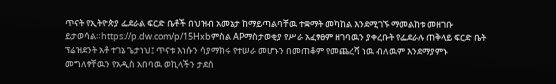ጥናት የኢትዮጵያ ፌደራል ፍርድ ቤቶች በህዝብ አመኔታ ከማይጣልባቸዉ ተቋማት መካከል እንደሚገኙ ማመልከቱ መዘገቡ ይታወሳል።https://p.dw.com/p/15Hxbምስል APማስታወቂያ የሥራ አፈፃፀም ዘገባዉን ያቀረቡት የፌደራሉ ጠቅላይ ፍርድ ቤት ፕሬዝደንት አቶ ተገኔ ጌታነህ፤ ጥናቱ እነሱን ሳያማክሩ የተሠራ መሆኑን በመጠቆም የመጨረሻ ነዉ ብለዉም እንደማያምኑ መግለፃቸዉን የአዲስ አበባዉ ወኪላችን ታደሰ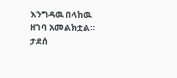እንግዳዉ በላከዉ ዘገባ አመልክቷል። ታደሰ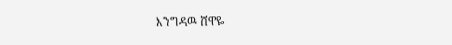እንግዳዉ ሸዋዬ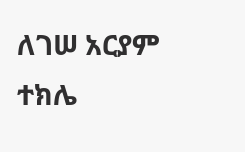ለገሠ አርያም ተክሌ